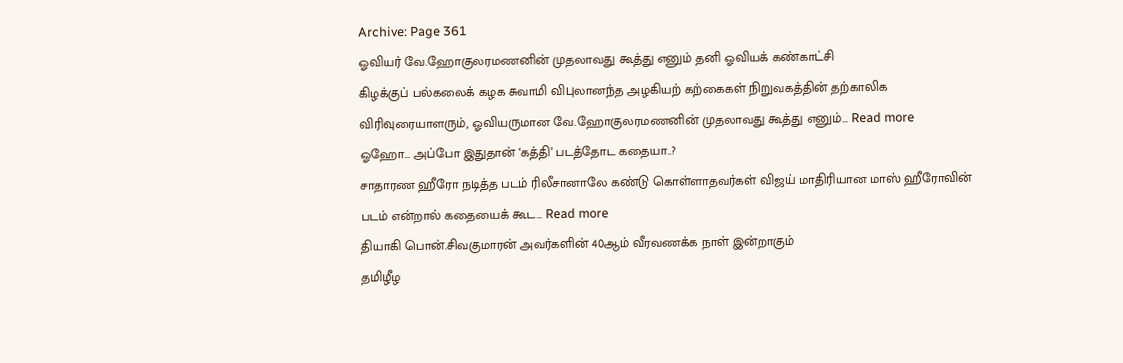Archive: Page 361
ஓவியர் வே.ஹோகுலரமணனின் முதலாவது கூத்து எனும் தனி ஓவியக் கண்காட்சி
கிழக்குப் பல்கலைக் கழக சுவாமி விபுலானந்த அழகியற் கற்கைகள் நிறுவகத்தின் தற்காலிக விரிவுரையாளரும், ஓவியருமான வே.ஹோகுலரமணனின் முதலாவது கூத்து எனும்… Read more
ஓஹோ… அப்போ இதுதான் ‘கத்தி’ படத்தோட கதையா..?
சாதாரண ஹீரோ நடித்த படம் ரிலீசானாலே கண்டு கொள்ளாதவர்கள் விஜய் மாதிரியான மாஸ் ஹீரோவின் படம் என்றால் கதையைக் கூட… Read more
தியாகி பொன்.சிவகுமாரன் அவர்களின் 40ஆம் வீரவணக்க நாள் இன்றாகும்
தமிழீழ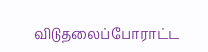விடுதலைப்போராட்ட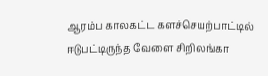ஆரம்ப காலகட்ட களச்செயற்பாட்டில் ஈடுபட்டிருந்த வேளை சிறிலங்கா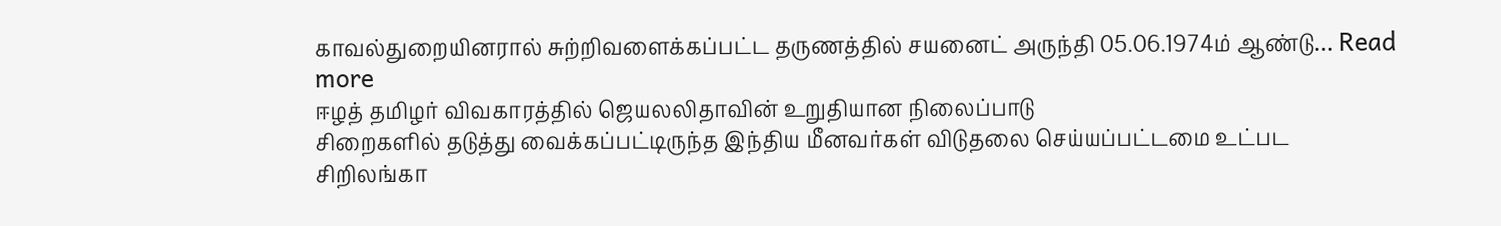காவல்துறையினரால் சுற்றிவளைக்கப்பட்ட தருணத்தில் சயனைட் அருந்தி 05.06.1974ம் ஆண்டு… Read more
ஈழத் தமிழர் விவகாரத்தில் ஜெயலலிதாவின் உறுதியான நிலைப்பாடு
சிறைகளில் தடுத்து வைக்கப்பட்டிருந்த இந்திய மீனவர்கள் விடுதலை செய்யப்பட்டமை உட்பட சிறிலங்கா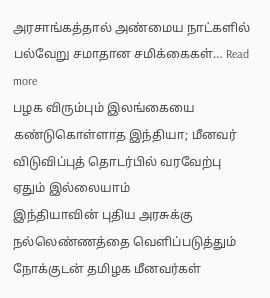அரசாங்கத்தால் அண்மைய நாட்களில் பல்வேறு சமாதான சமிக்கைகள்… Read more
பழக விரும்பும் இலங்கையை கண்டுகொள்ளாத இந்தியா; மீனவர் விடுவிப்புத் தொடர்பில் வரவேற்பு ஏதும் இல்லையாம்
இந்தியாவின் புதிய அரசுக்கு நல்லெண்ணத்தை வெளிப்படுத்தும் நோக்குடன் தமிழக மீனவர்கள்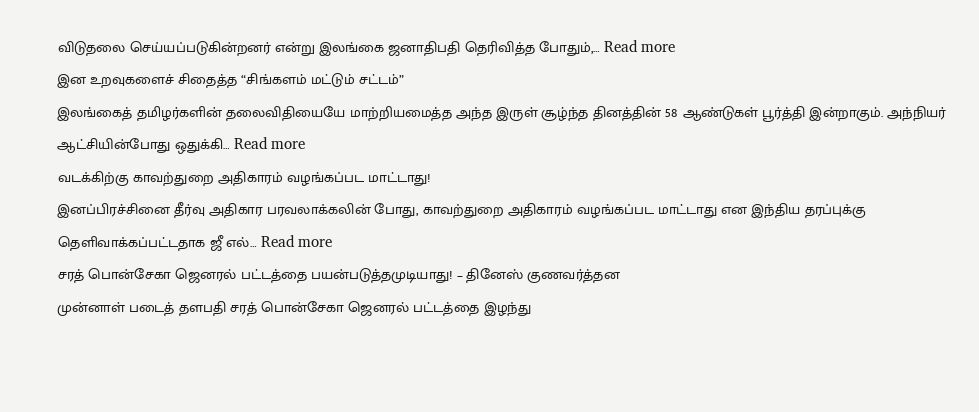விடுதலை செய்யப்படுகின்றனர் என்று இலங்கை ஜனாதிபதி தெரிவித்த போதும்,… Read more
இன உறவுகளைச் சிதைத்த “சிங்களம் மட்டும் சட்டம்”
இலங்கைத் தமிழர்களின் தலைவிதியையே மாற்றியமைத்த அந்த இருள் சூழ்ந்த தினத்தின் 58 ஆண்டுகள் பூர்த்தி இன்றாகும். அந்நியர் ஆட்சியின்போது ஒதுக்கி… Read more
வடக்கிற்கு காவற்துறை அதிகாரம் வழங்கப்பட மாட்டாது!
இனப்பிரச்சினை தீர்வு அதிகார பரவலாக்கலின் போது, காவற்துறை அதிகாரம் வழங்கப்பட மாட்டாது என இந்திய தரப்புக்கு தெளிவாக்கப்பட்டதாக ஜீ எல்… Read more
சரத் பொன்சேகா ஜெனரல் பட்டத்தை பயன்படுத்தமுடியாது! – தினேஸ் குணவர்த்தன
முன்னாள் படைத் தளபதி சரத் பொன்சேகா ஜெனரல் பட்டத்தை இழந்து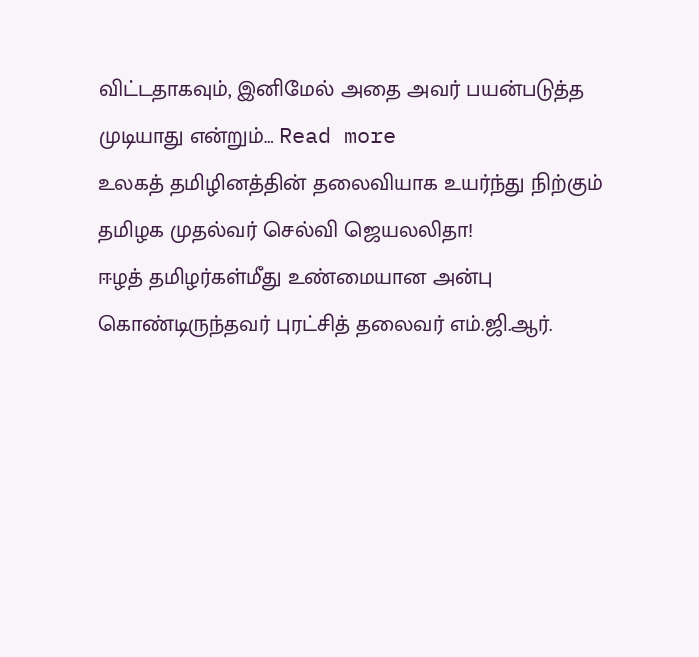விட்டதாகவும், இனிமேல் அதை அவர் பயன்படுத்த முடியாது என்றும்… Read more
உலகத் தமிழினத்தின் தலைவியாக உயர்ந்து நிற்கும் தமிழக முதல்வர் செல்வி ஜெயலலிதா!
ஈழத் தமிழர்கள்மீது உண்மையான அன்பு கொண்டிருந்தவர் புரட்சித் தலைவர் எம்.ஜி.ஆர்.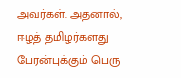அவர்கள். அதனால், ஈழத் தமிழர்களது பேரன்புக்கும் பெரு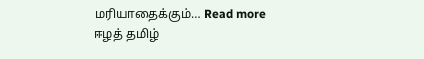மரியாதைக்கும்… Read more
ஈழத் தமிழ்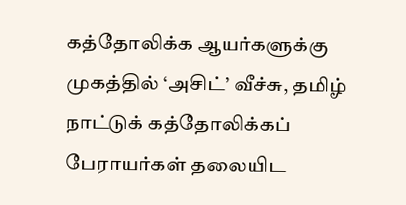கத்தோலிக்க ஆயர்களுக்கு முகத்தில் ‘அசிட்’ வீச்சு, தமிழ் நாட்டுக் கத்தோலிக்கப் பேராயர்கள் தலையிட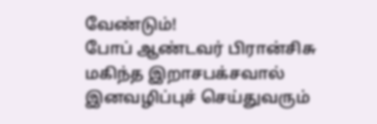வேண்டும்!
போப் ஆண்டவர் பிரான்சிசு மகிந்த இறாசபக்சவால் இனவழிப்புச் செய்துவரும்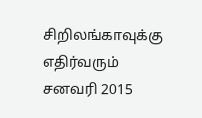சிறிலங்காவுக்கு எதிர்வரும் சனவரி 2015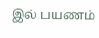இல் பயணம்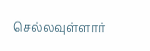செல்லவுள்ளார்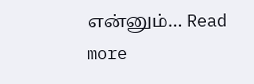என்னும்… Read more